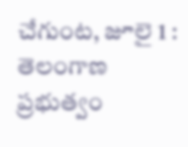చేగుంట, జూలై 1 : తెలంగాణ ప్రభుత్వం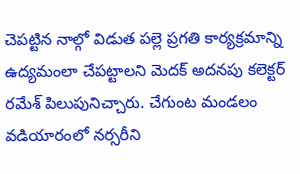చెపట్టిన నాల్గో విడుత పల్లె ప్రగతి కార్యక్రమాన్ని ఉద్యమంలా చేపట్టాలని మెదక్ అదనపు కలెక్టర్ రమేశ్ పిలుపునిచ్చారు. చేగుంట మండలం వడియారంలో నర్సరీని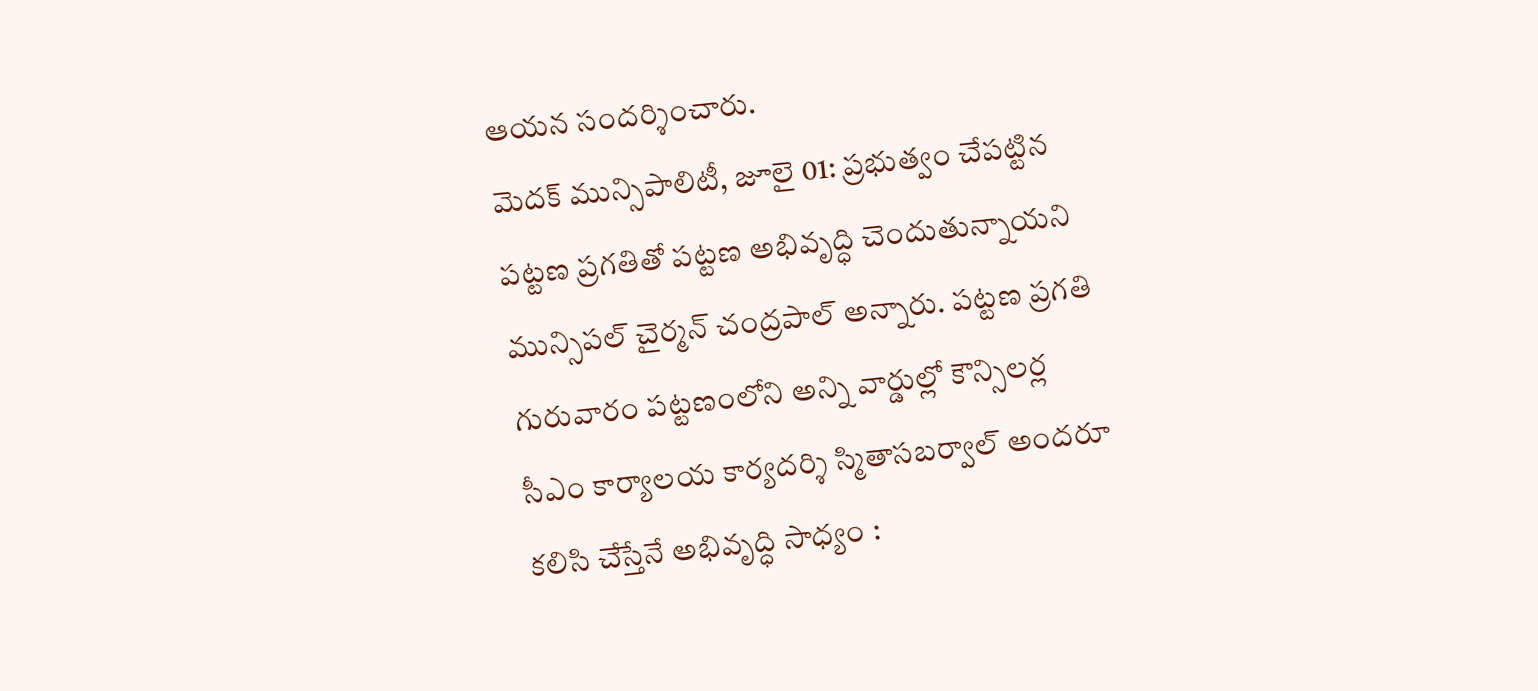ఆయన సందర్శించారు.
మెదక్ మున్సిపాలిటీ, జూలై 01: ప్రభుత్వం చేపట్టిన పట్టణ ప్రగతితో పట్టణ అభివృద్ధి చెందుతున్నాయని మున్సిపల్ చైర్మన్ చంద్రపాల్ అన్నారు. పట్టణ ప్రగతి గురువారం పట్టణంలోని అన్ని వార్డుల్లో కౌన్సిలర్ల
సీఎం కార్యాలయ కార్యదర్శి స్మితాసబర్వాల్ అందరూ కలిసి చేస్తేనే అభివృద్ధి సాధ్యం :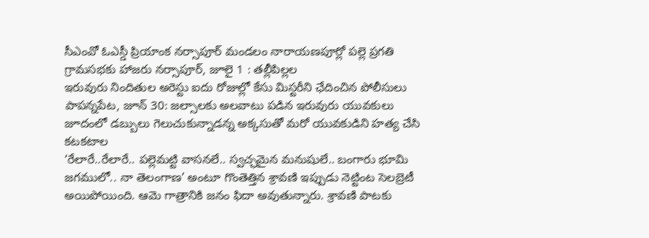సీఎంవో ఓఎస్డీ ప్రియాంక నర్సాపూర్ మండలం నారాయణపూర్లో పల్లె ప్రగతి గ్రామసభకు హాజరు నర్సాపూర్, జూలై 1 : తల్లీపిల్లల
ఇరువురు నిందితుల అరెస్టు ఐదు రోజుల్లో కేసు మిస్టరీని ఛేదించిన పోలీసులు పాపన్నపేట, జూన్ 30: జల్సాలకు అలవాటు పడిన ఇరువురు యువకులు జూదంలో డబ్బులు గెలుచుకున్నాడన్న అక్కసుతో మరో యువకుడిని హత్య చేసి కటకటాల
‘రేలారే..రేలారే.. పల్లెమట్టి వాసనలే.. స్వచ్ఛమైన మనుషులే.. బంగారు భూమి జగములో.. నా తెలంగాణ’ అంటూ గొంతెత్తిన శ్రావణి ఇప్పుడు నెట్టింట సెలబ్రెటీ అయిపోయింది. ఆమె గాత్రానికి జనం ఫిదా అవుతున్నారు. శ్రావణి పాటకు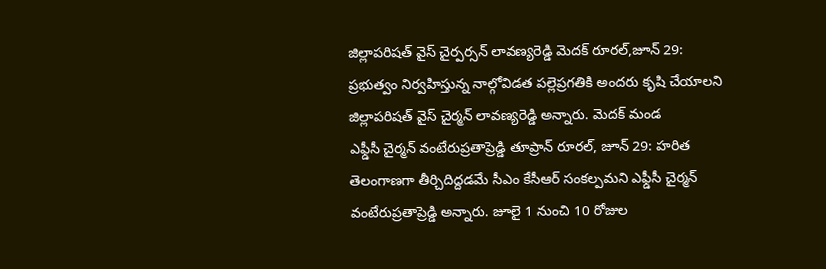జిల్లాపరిషత్ వైస్ చైర్పర్సన్ లావణ్యరెడ్డి మెదక్ రూరల్,జూన్ 29: ప్రభుత్వం నిర్వహిస్తున్న నాల్గోవిడత పల్లెప్రగతికి అందరు కృషి చేయాలని జిల్లాపరిషత్ వైస్ చైర్మన్ లావణ్యరెడ్డి అన్నారు. మెదక్ మండ
ఎఫ్డీసీ చైర్మన్ వంటేరుప్రతాప్రెడ్డి తూప్రాన్ రూరల్, జూన్ 29: హరిత తెలంగాణగా తీర్చిదిద్దడమే సీఎం కేసీఆర్ సంకల్పమని ఎఫ్డీసీ చైర్మన్ వంటేరుప్రతాప్రెడ్డి అన్నారు. జూలై 1 నుంచి 10 రోజుల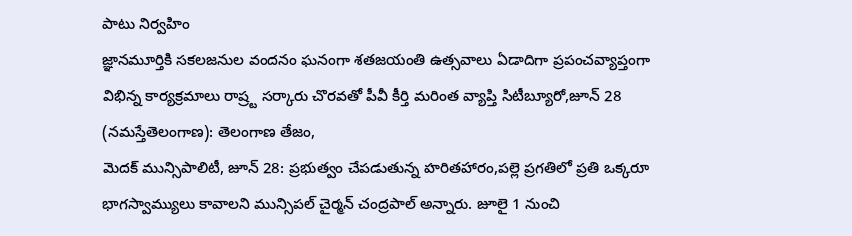పాటు నిర్వహిం
జ్ఞానమూర్తికి సకలజనుల వందనం ఘనంగా శతజయంతి ఉత్సవాలు ఏడాదిగా ప్రపంచవ్యాప్తంగా విభిన్న కార్యక్రమాలు రాష్ర్ట సర్కారు చొరవతో పీవీ కీర్తి మరింత వ్యాప్తి సిటీబ్యూరో,జూన్ 28 (నమస్తేతెలంగాణ): తెలంగాణ తేజం,
మెదక్ మున్సిపాలిటీ, జూన్ 28: ప్రభుత్వం చేపడుతున్న హరితహారం,పల్లె ప్రగతిలో ప్రతి ఒక్కరూ భాగస్వామ్యులు కావాలని మున్సిపల్ చైర్మన్ చంద్రపాల్ అన్నారు. జూలై 1 నుంచి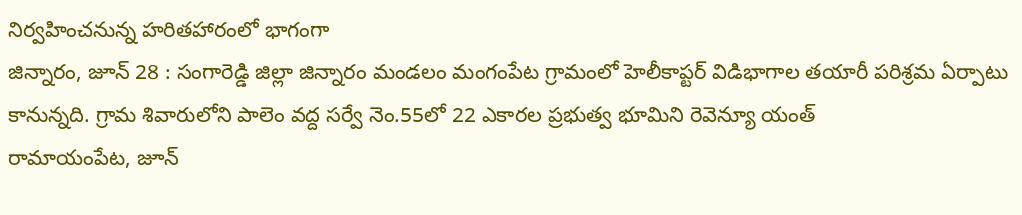నిర్వహించనున్న హరితహారంలో భాగంగా
జిన్నారం, జూన్ 28 : సంగారెడ్డి జిల్లా జిన్నారం మండలం మంగంపేట గ్రామంలో హెలీకాప్టర్ విడిభాగాల తయారీ పరిశ్రమ ఏర్పాటు కానున్నది. గ్రామ శివారులోని పాలెం వద్ద సర్వే నెం.55లో 22 ఎకారల ప్రభుత్వ భూమిని రెవెన్యూ యంత్
రామాయంపేట, జూన్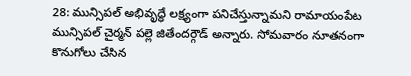28: మున్సిపల్ అభివృద్ధే లక్ష్యంగా పనిచేస్తున్నామని రామాయంపేట మున్సిపల్ చైర్మన్ పల్లె జితేందర్గౌడ్ అన్నారు. సోమవారం నూతనంగా కొనుగోలు చేసిన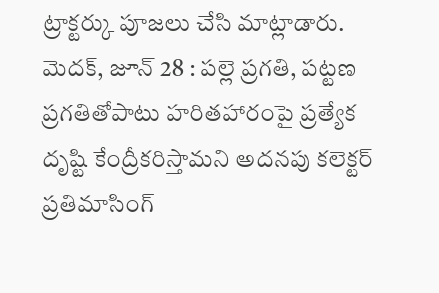ట్రాక్టర్కు పూజలు చేసి మాట్లాడారు.
మెదక్, జూన్ 28 : పల్లె ప్రగతి, పట్టణ ప్రగతితోపాటు హరితహారంపై ప్రత్యేక దృష్టి కేంద్రీకరిస్తామని అదనపు కలెక్టర్ ప్రతిమాసింగ్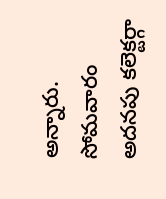అన్నారు. సోమవారం అదనపు కలెక్టర్గా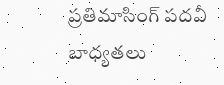ప్రతిమాసింగ్ పదవీ బాధ్యతలు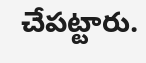చేపట్టారు.